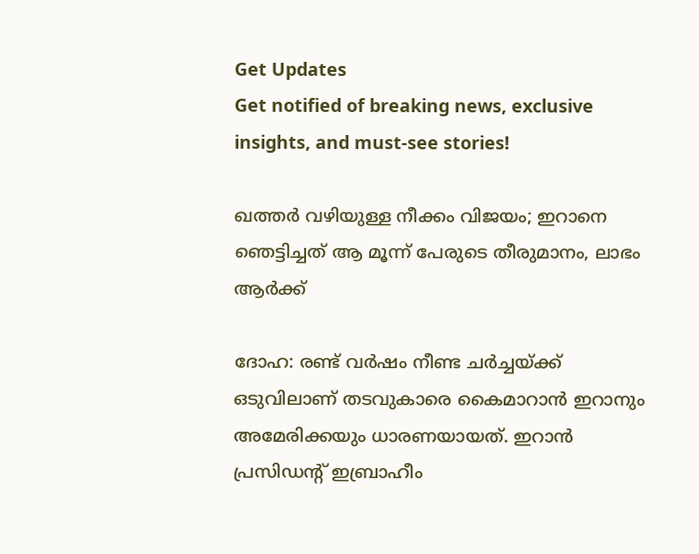Get Updates
Get notified of breaking news, exclusive insights, and must-see stories!

ഖത്തര്‍ വഴിയുള്ള നീക്കം വിജയം; ഇറാനെ ഞെട്ടിച്ചത് ആ മൂന്ന് പേരുടെ തീരുമാനം, ലാഭം ആര്‍ക്ക്

ദോഹ: രണ്ട് വര്‍ഷം നീണ്ട ചര്‍ച്ചയ്ക്ക് ഒടുവിലാണ് തടവുകാരെ കൈമാറാന്‍ ഇറാനും അമേരിക്കയും ധാരണയായത്. ഇറാന്‍ പ്രസിഡന്റ് ഇബ്രാഹീം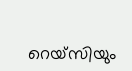റെയ്‌സിയും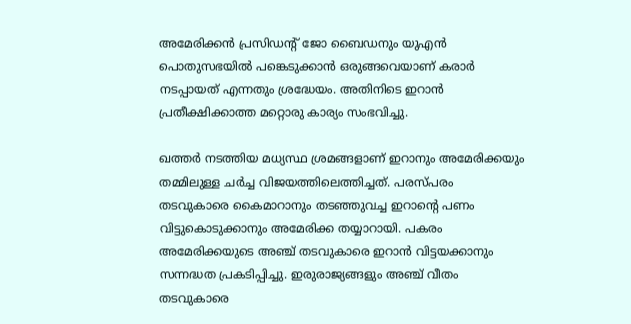അമേരിക്കന്‍ പ്രസിഡന്റ് ജോ ബൈഡനും യുഎന്‍ പൊതുസഭയില്‍ പങ്കെടുക്കാന്‍ ഒരുങ്ങവെയാണ് കരാര്‍ നടപ്പായത് എന്നതും ശ്രദ്ധേയം. അതിനിടെ ഇറാന്‍ പ്രതീക്ഷിക്കാത്ത മറ്റൊരു കാര്യം സംഭവിച്ചു.

ഖത്തര്‍ നടത്തിയ മധ്യസ്ഥ ശ്രമങ്ങളാണ് ഇറാനും അമേരിക്കയും തമ്മിലുള്ള ചര്‍ച്ച വിജയത്തിലെത്തിച്ചത്. പരസ്പരം തടവുകാരെ കൈമാറാനും തടഞ്ഞുവച്ച ഇറാന്റെ പണം വിട്ടുകൊടുക്കാനും അമേരിക്ക തയ്യാറായി. പകരം അമേരിക്കയുടെ അഞ്ച് തടവുകാരെ ഇറാന്‍ വിട്ടയക്കാനും സന്നദ്ധത പ്രകടിപ്പിച്ചു. ഇരുരാജ്യങ്ങളും അഞ്ച് വീതം തടവുകാരെ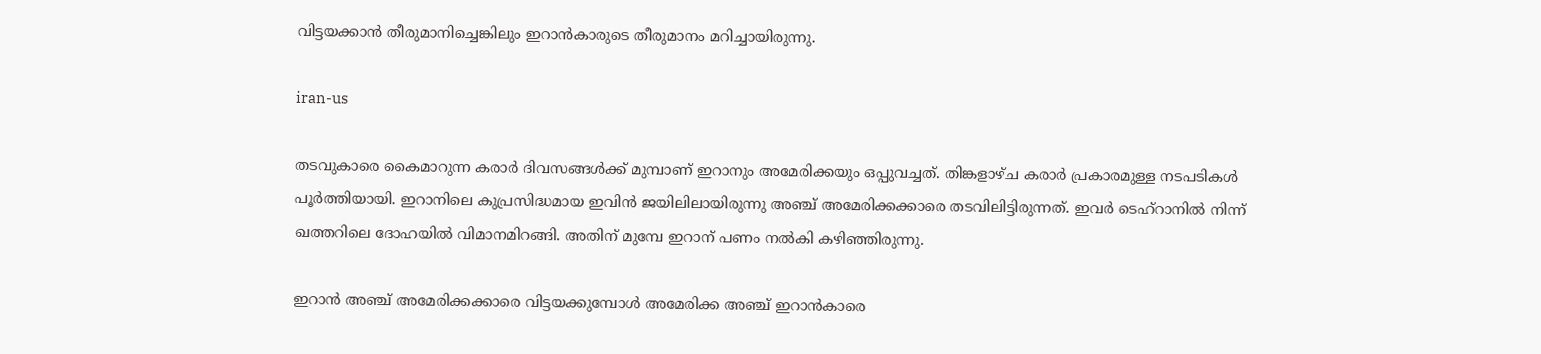വിട്ടയക്കാന്‍ തീരുമാനിച്ചെങ്കിലും ഇറാന്‍കാരുടെ തീരുമാനം മറിച്ചായിരുന്നു.

iran-us

തടവുകാരെ കൈമാറുന്ന കരാര്‍ ദിവസങ്ങള്‍ക്ക് മുമ്പാണ് ഇറാനും അമേരിക്കയും ഒപ്പുവച്ചത്. തിങ്കളാഴ്ച കരാര്‍ പ്രകാരമുള്ള നടപടികള്‍ പൂര്‍ത്തിയായി. ഇറാനിലെ കുപ്രസിദ്ധമായ ഇവിന്‍ ജയിലിലായിരുന്നു അഞ്ച് അമേരിക്കക്കാരെ തടവിലിട്ടിരുന്നത്. ഇവര്‍ ടെഹ്‌റാനില്‍ നിന്ന് ഖത്തറിലെ ദോഹയില്‍ വിമാനമിറങ്ങി. അതിന് മുമ്പേ ഇറാന് പണം നല്‍കി കഴിഞ്ഞിരുന്നു.

ഇറാന്‍ അഞ്ച് അമേരിക്കക്കാരെ വിട്ടയക്കുമ്പോള്‍ അമേരിക്ക അഞ്ച് ഇറാന്‍കാരെ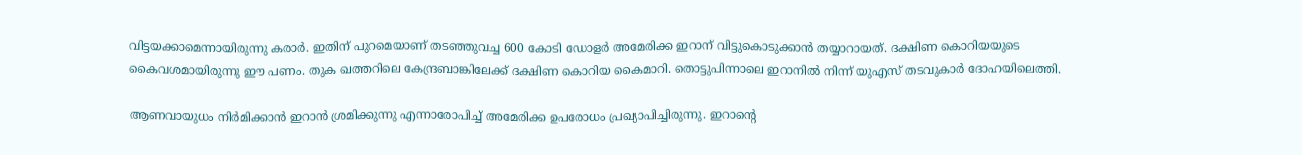വിട്ടയക്കാമെന്നായിരുന്നു കരാര്‍. ഇതിന് പുറമെയാണ് തടഞ്ഞുവച്ച 600 കോടി ഡോളര്‍ അമേരിക്ക ഇറാന് വിട്ടുകൊടുക്കാന്‍ തയ്യാറായത്. ദക്ഷിണ കൊറിയയുടെ കൈവശമായിരുന്നു ഈ പണം. തുക ഖത്തറിലെ കേന്ദ്രബാങ്കിലേക്ക് ദക്ഷിണ കൊറിയ കൈമാറി. തൊട്ടുപിന്നാലെ ഇറാനില്‍ നിന്ന് യുഎസ് തടവുകാര്‍ ദോഹയിലെത്തി.

ആണവായുധം നിര്‍മിക്കാന്‍ ഇറാന്‍ ശ്രമിക്കുന്നു എന്നാരോപിച്ച് അമേരിക്ക ഉപരോധം പ്രഖ്യാപിച്ചിരുന്നു. ഇറാന്റെ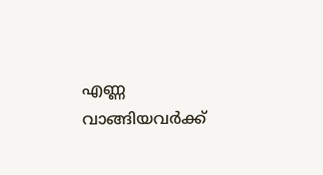എണ്ണ വാങ്ങിയവര്‍ക്ക്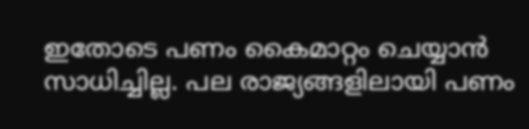ഇതോടെ പണം കൈമാറ്റം ചെയ്യാന്‍ സാധിച്ചില്ല. പല രാജ്യങ്ങളിലായി പണം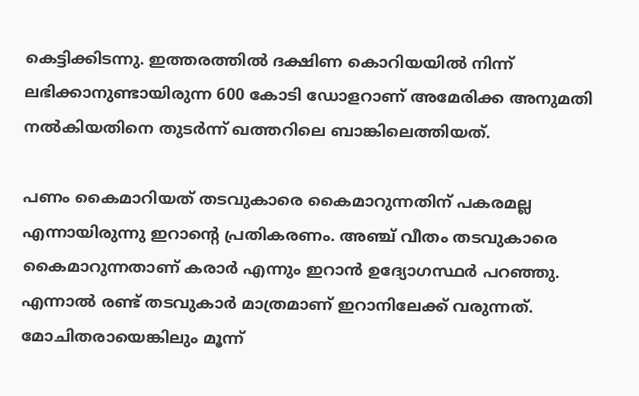കെട്ടിക്കിടന്നു. ഇത്തരത്തില്‍ ദക്ഷിണ കൊറിയയില്‍ നിന്ന് ലഭിക്കാനുണ്ടായിരുന്ന 600 കോടി ഡോളറാണ് അമേരിക്ക അനുമതി നല്‍കിയതിനെ തുടര്‍ന്ന് ഖത്തറിലെ ബാങ്കിലെത്തിയത്.

പണം കൈമാറിയത് തടവുകാരെ കൈമാറുന്നതിന് പകരമല്ല എന്നായിരുന്നു ഇറാന്റെ പ്രതികരണം. അഞ്ച് വീതം തടവുകാരെ കൈമാറുന്നതാണ് കരാര്‍ എന്നും ഇറാന്‍ ഉദ്യോഗസ്ഥര്‍ പറഞ്ഞു. എന്നാല്‍ രണ്ട് തടവുകാര്‍ മാത്രമാണ് ഇറാനിലേക്ക് വരുന്നത്. മോചിതരായെങ്കിലും മൂന്ന്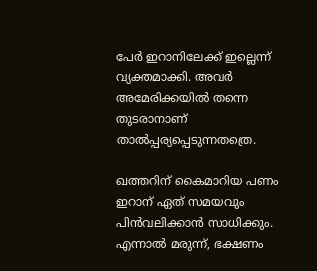പേര്‍ ഇറാനിലേക്ക് ഇല്ലെന്ന് വ്യക്തമാക്കി. അവര്‍ അമേരിക്കയില്‍ തന്നെ തുടരാനാണ് താല്‍പ്പര്യപ്പെടുന്നതത്രെ.

ഖത്തറിന് കൈമാറിയ പണം ഇറാന് ഏത് സമയവും പിന്‍വലിക്കാന്‍ സാധിക്കും. എന്നാല്‍ മരുന്ന്, ഭക്ഷണം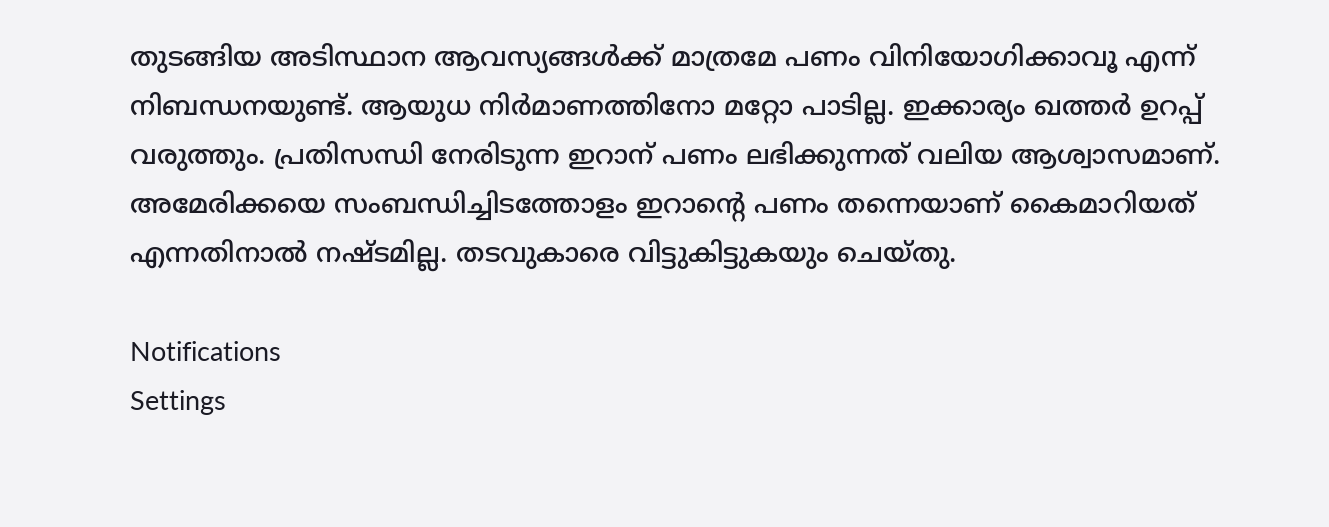തുടങ്ങിയ അടിസ്ഥാന ആവസ്യങ്ങള്‍ക്ക് മാത്രമേ പണം വിനിയോഗിക്കാവൂ എന്ന് നിബന്ധനയുണ്ട്. ആയുധ നിര്‍മാണത്തിനോ മറ്റോ പാടില്ല. ഇക്കാര്യം ഖത്തര്‍ ഉറപ്പ് വരുത്തും. പ്രതിസന്ധി നേരിടുന്ന ഇറാന് പണം ലഭിക്കുന്നത് വലിയ ആശ്വാസമാണ്. അമേരിക്കയെ സംബന്ധിച്ചിടത്തോളം ഇറാന്റെ പണം തന്നെയാണ് കൈമാറിയത് എന്നതിനാല്‍ നഷ്ടമില്ല. തടവുകാരെ വിട്ടുകിട്ടുകയും ചെയ്തു.

Notifications
Settings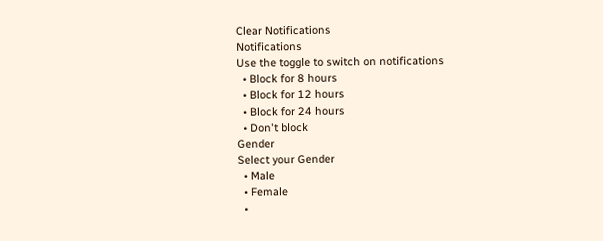Clear Notifications
Notifications
Use the toggle to switch on notifications
  • Block for 8 hours
  • Block for 12 hours
  • Block for 24 hours
  • Don't block
Gender
Select your Gender
  • Male
  • Female
  •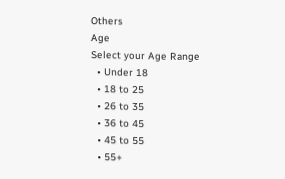Others
Age
Select your Age Range
  • Under 18
  • 18 to 25
  • 26 to 35
  • 36 to 45
  • 45 to 55
  • 55+